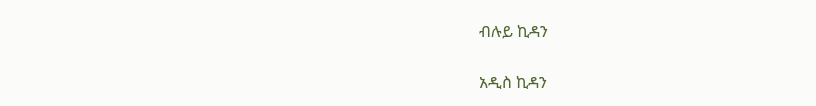ብሉይ ኪዳን

አዲስ ኪዳን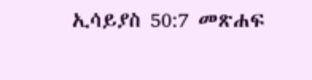ኢሳይያስ 50:7 መጽሐፍ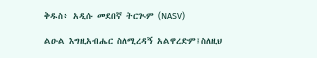ቅዱስ፥ አዲሱ መደበኛ ትርጒም (NASV)

ልዑል እግዚአብሔር ስለሚረዳኝ አልዋረድም፤ስለዚህ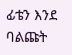ፊቴን እንደ ባልጩት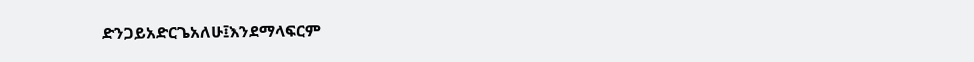ድንጋይአድርጌአለሁ፤እንደማላፍርም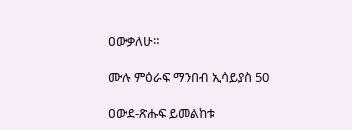ዐውቃለሁ።

ሙሉ ምዕራፍ ማንበብ ኢሳይያስ 50

ዐውደ-ጽሑፍ ይመልከቱ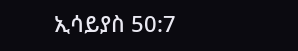ኢሳይያስ 50:7